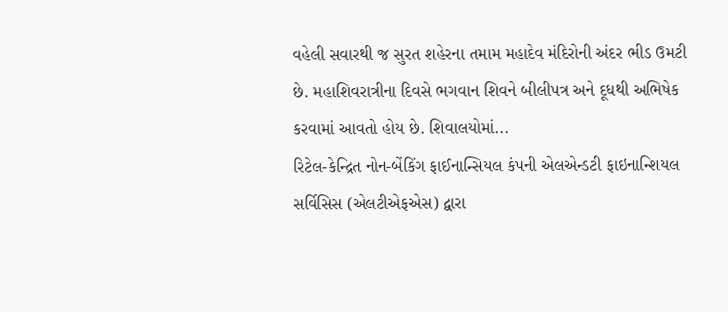વહેલી સવારથી જ સુરત શહેરના તમામ મહાદેવ મંદિરોની અંદર ભીડ ઉમટી છે. મહાશિવરાત્રીના દિવસે ભગવાન શિવને બીલીપત્ર અને દૂધથી અભિષેક કરવામાં આવતો હોય છે. શિવાલયોમાં...
રિટેલ-કેન્દ્રિત નોન-બેંકિંગ ફાઈનાન્સિયલ કંપની એલએન્ડટી ફાઇનાન્શિયલ સર્વિસિસ (એલટીએફએસ) દ્વારા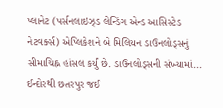પ્લાનેટ (પર્સનલાઇઝ્ડ લેન્ડિંગ એન્ડ આસિસ્ટેડ નેટવર્ક્સ) એપ્લિકેશને બે મિલિયન ડાઉનલોડ્સનું સીમાચિહ્ન હાંસલ કર્યું છે. ડાઉનલોડ્સની સંખ્યામાં...
ઈન્દોરથી છતરપુર જઈ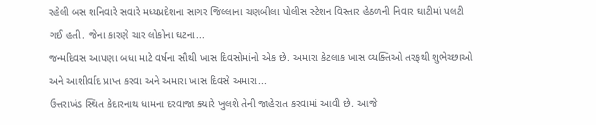રહેલી બસ શનિવારે સવારે મધ્યપ્રદેશના સાગર જિલ્લાના ચણબીલા પોલીસ સ્ટેશન વિસ્તાર હેઠળની નિવાર ઘાટીમાં પલટી ગઈ હતી. જેના કારણે ચાર લોકોના ઘટના...
જન્મદિવસ આપણા બધા માટે વર્ષના સૌથી ખાસ દિવસોમાંનો એક છે. અમારા કેટલાક ખાસ વ્યક્તિઓ તરફથી શુભેચ્છાઓ અને આશીર્વાદ પ્રાપ્ત કરવા અને અમારા ખાસ દિવસે અમારા...
ઉત્તરાખંડ સ્થિત કેદારનાથ ધામના દરવાજા ક્યારે ખુલશે તેની જાહેરાત કરવામાં આવી છે. આજે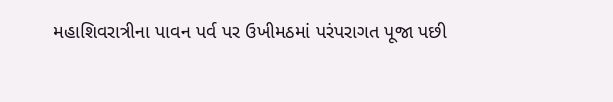મહાશિવરાત્રીના પાવન પર્વ પર ઉખીમઠમાં પરંપરાગત પૂજા પછી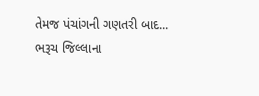તેમજ પંચાંગની ગણતરી બાદ...
ભરૂચ જિલ્લાના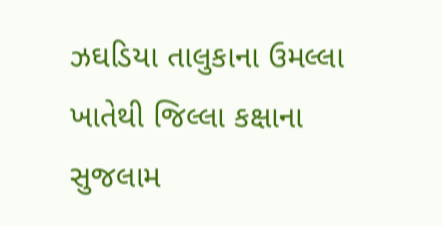ઝઘડિયા તાલુકાના ઉમલ્લા ખાતેથી જિલ્લા કક્ષાના સુજલામ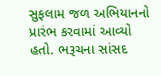સુફલામ જળ અભિયાનનો પ્રારંભ કરવામાં આવ્યો હતો. ભરૂચના સાંસદ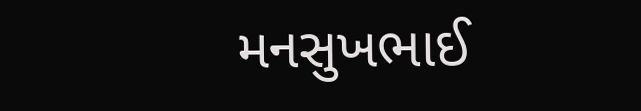મનસુખભાઈ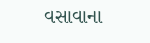વસાવાના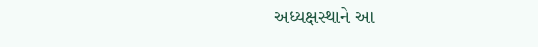અધ્યક્ષસ્થાને આ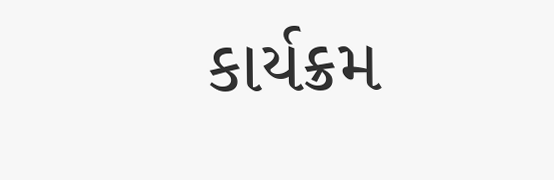કાર્યક્રમ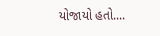યોજાયો હતો....